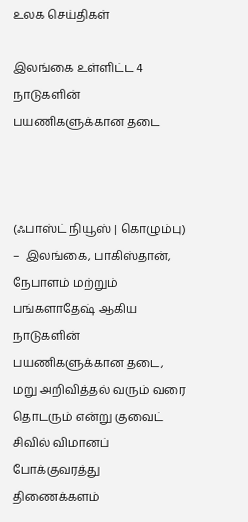உலக செய்திகள்

இலங்கை உள்ளிட்ட 4 நாடுகளின் பயணிகளுக்கான தடை



(ஃபாஸ்ட் நியூஸ் | கொழும்பு) –  இலங்கை, பாகிஸ்தான், நேபாளம் மற்றும் பங்களாதேஷ் ஆகிய நாடுகளின் பயணிகளுக்கான தடை, மறு அறிவித்தல் வரும் வரை தொடரும் என்று குவைட் சிவில் விமானப் போக்குவரத்து திணைக்களம்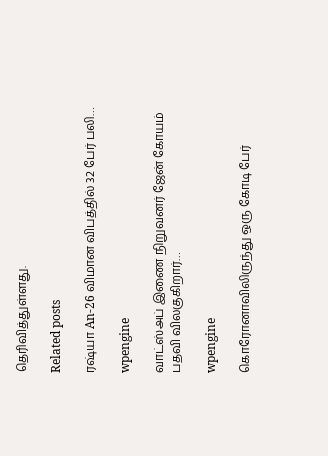தெரிவித்துள்ளது.

Related posts

ரஷ்யா An-26 விமான விபத்தில் 32 பேர் பலி…

wpengine

வாட்ஸ்அப் இணை நிறுவனர் ஜேன் கோயம் பதவி விலகுகிறார்…

wpengine

கொரோனாவிலிருந்து ஒரு கோடி பேர்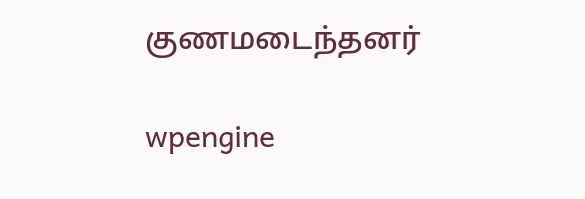குணமடைந்தனர்

wpengine